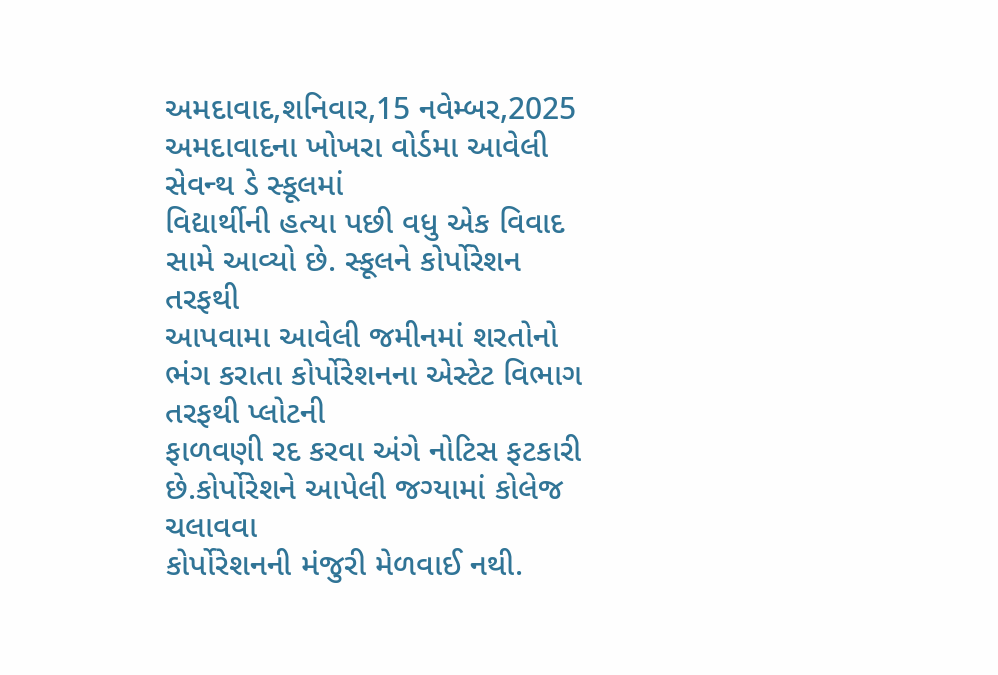અમદાવાદ,શનિવાર,15 નવેમ્બર,2025
અમદાવાદના ખોખરા વોર્ડમા આવેલી સેવન્થ ડે સ્કૂલમાં
વિદ્યાર્થીની હત્યા પછી વધુ એક વિવાદ સામે આવ્યો છે. સ્કૂલને કોર્પોરેશન તરફથી
આપવામા આવેલી જમીનમાં શરતોનો ભંગ કરાતા કોર્પોરેશનના એસ્ટેટ વિભાગ તરફથી પ્લોટની
ફાળવણી રદ કરવા અંગે નોટિસ ફટકારી છે.કોર્પોરેશને આપેલી જગ્યામાં કોલેજ ચલાવવા
કોર્પોરેશનની મંજુરી મેળવાઈ નથી.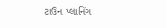ટાઉન પ્લાનિંગ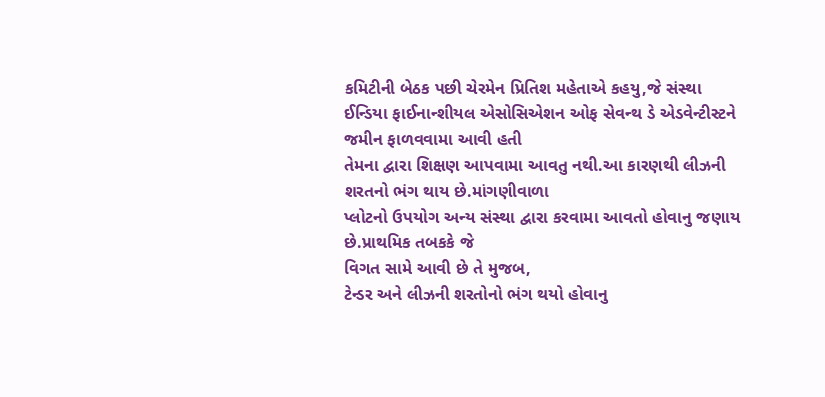કમિટીની બેઠક પછી ચેરમેન પ્રિતિશ મહેતાએ કહયુ,જે સંસ્થા
ઈન્ડિયા ફાઈનાન્શીયલ એસોસિએશન ઓફ સેવન્થ ડે એડવેન્ટીસ્ટને જમીન ફાળવવામા આવી હતી
તેમના દ્વારા શિક્ષણ આપવામા આવતુ નથી.આ કારણથી લીઝની શરતનો ભંગ થાય છે.માંગણીવાળા
પ્લોટનો ઉપયોગ અન્ય સંસ્થા દ્વારા કરવામા આવતો હોવાનુ જણાય છે.પ્રાથમિક તબકકે જે
વિગત સામે આવી છે તે મુજબ,
ટેન્ડર અને લીઝની શરતોનો ભંગ થયો હોવાનુ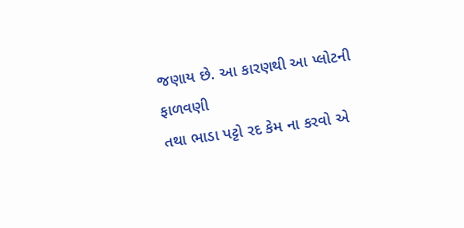જણાય છે. આ કારણથી આ પ્લોટની ફાળવણી
તથા ભાડા પટ્ટો રદ કેમ ના કરવો એ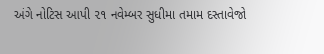અંગે નોટિસ આપી ૨૧ નવેમ્બર સુધીમા તમામ દસ્તાવેજો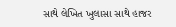સાથે લેખિત ખુલાસા સાથે હાજર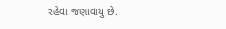રહેવા જણાવાયુ છે.